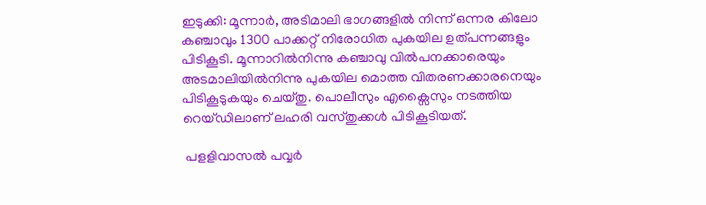ഇടുക്കി: മൂന്നാര്‍, അടിമാലി ഭാഗങ്ങളില്‍ നിന്ന് ഒന്നര കിലോ കഞ്ചാവും 1300 പാക്കറ്റ് നിരോധിത പുകയില ഉത്പന്നങ്ങളും പിടികൂടി. മൂന്നാറില്‍നിന്നു കഞ്ചാവു വില്‍പനക്കാരെയും അടമാലിയില്‍നിന്നു പുകയില മൊത്ത വിതരണക്കാരനെയും പിടികൂടുകയും ചെയ്തു. പൊലീസും എക്സൈസും നടത്തിയ റെയ്ഡിലാണ് ലഹരി വസ്തുക്കള്‍ പിടികൂടിയത്.

 പളളിവാസല്‍ പവ്വര്‍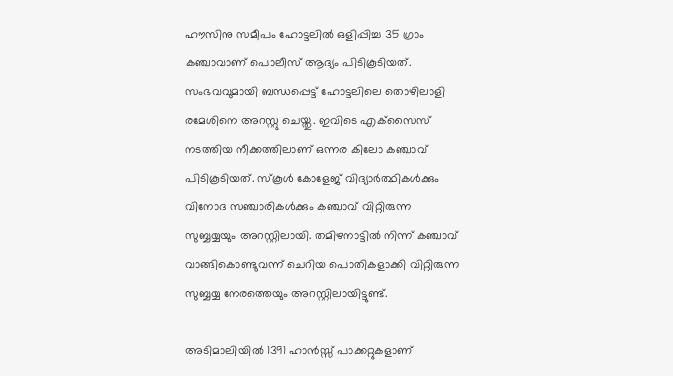ഹൗസിനു സമീപം ഹോട്ടലില്‍ ഒളിപ്പിച്ച 35 ഗ്രാം കഞ്ചാവാണ് പൊലീസ് ആദ്യം പിടികൂടിയത്. സംഭവവുമായി ബന്ധപ്പെട്ട് ഹോട്ടലിലെ തൊഴിലാളി രമേശിനെ അറസ്റ്റു ചെയ്തു. ഇവിടെ എക്‌സൈസ് നടത്തിയ നീക്കത്തിലാണ് ഒന്നര കിലോ കഞ്ചാവ് പിടികൂടിയത്. സ്‌കൂള്‍ കോളേജ് വിദ്യാര്‍ത്ഥികള്‍ക്കും വിനോദ സഞ്ചാരികള്‍ക്കും കഞ്ചാവ് വിറ്റിരുന്ന സുബ്ബയ്യയും അറസ്റ്റിലായി. തമിഴനാട്ടില്‍ നിന്ന് കഞ്ചാവ് വാങ്ങികൊണ്ടുവന്ന് ചെറിയ പൊതികളാക്കി വിറ്റിരുന്ന സുബ്ബയ്യ നേരത്തെയും അറസ്റ്റിലായിട്ടുണ്ട്.

അടിമാലിയില്‍ 1391 ഹാന്‍സ്സ് പാക്കറ്റുകളാണ്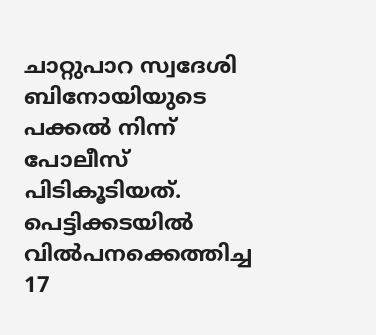ചാറ്റുപാറ സ്വദേശി ബിനോയിയുടെ പക്കല്‍ നിന്ന് പോലീസ് പിടികൂടിയത്. പെട്ടിക്കടയില്‍ വില്‍പനക്കെത്തിച്ച 17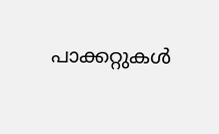പാക്കറ്റുകള്‍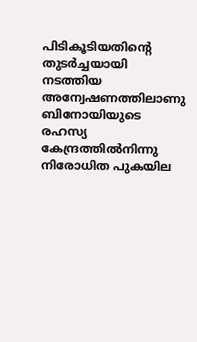പിടികൂടിയതിന്റെ തുടര്‍ച്ചയായി നടത്തിയ അന്വേഷണത്തിലാണു ബിനോയിയുടെ രഹസ്യ കേന്ദ്രത്തില്‍നിന്നു നിരോധിത പുകയില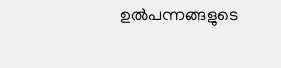ഉല്‍പന്നങ്ങളുടെ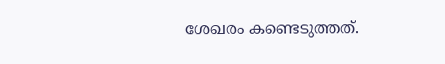ശേഖരം കണ്ടെടുത്തത്.